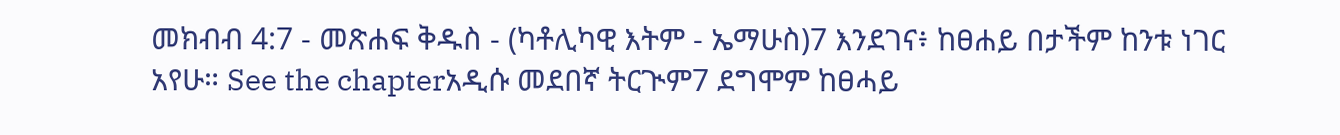መክብብ 4:7 - መጽሐፍ ቅዱስ - (ካቶሊካዊ እትም - ኤማሁስ)7 እንደገና፥ ከፀሐይ በታችም ከንቱ ነገር አየሁ። See the chapterአዲሱ መደበኛ ትርጒም7 ደግሞም ከፀሓይ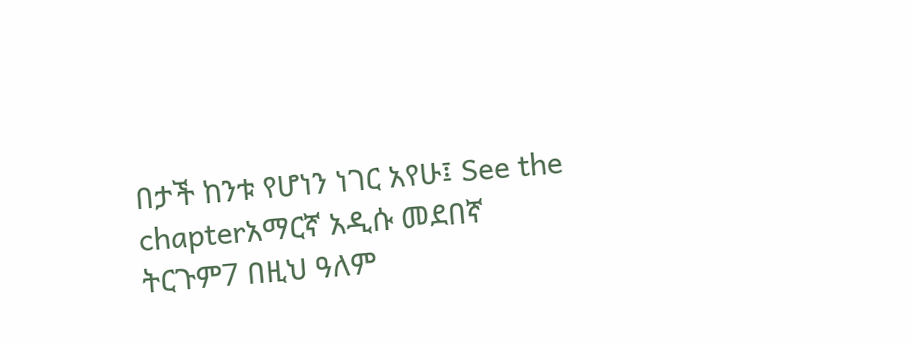በታች ከንቱ የሆነን ነገር አየሁ፤ See the chapterአማርኛ አዲሱ መደበኛ ትርጉም7 በዚህ ዓለም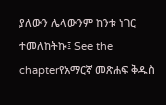ያለውን ሌላውንም ከንቱ ነገር ተመለከትኩ፤ See the chapterየአማርኛ መጽሐፍ ቅዱስ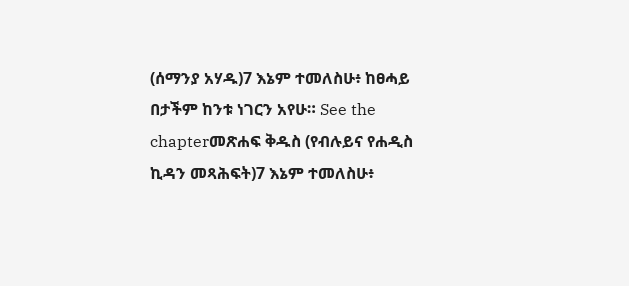(ሰማንያ አሃዱ)7 እኔም ተመለስሁ፥ ከፀሓይ በታችም ከንቱ ነገርን አየሁ። See the chapterመጽሐፍ ቅዱስ (የብሉይና የሐዲስ ኪዳን መጻሕፍት)7 እኔም ተመለስሁ፥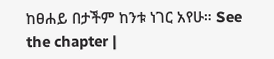ከፀሐይ በታችም ከንቱ ነገር አየሁ። See the chapter |